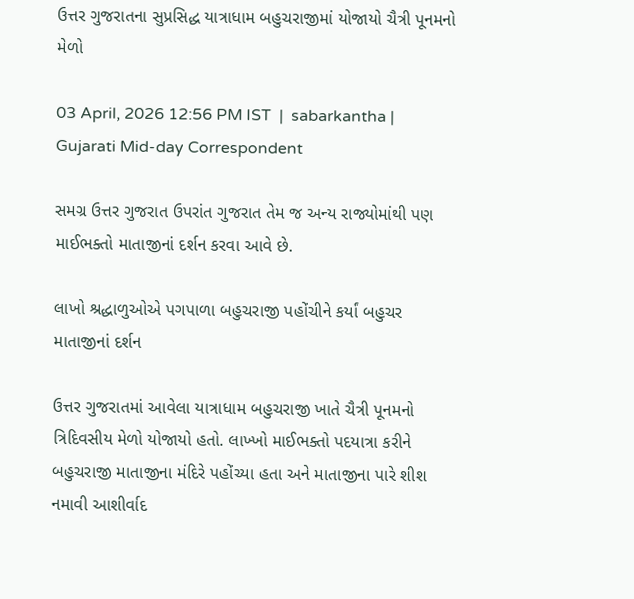ઉત્તર ગુજરાતના સુપ્રસિદ્ધ યાત્રાધામ બહુચરાજીમાં યોજાયો ચૈત્રી પૂનમનો મેળો

03 April, 2026 12:56 PM IST  |  sabarkantha | Gujarati Mid-day Correspondent

સમગ્ર ઉત્તર ગુજરાત ઉપરાંત ગુજરાત તેમ જ અન્ય રાજ્યોમાંથી પણ માઈભક્તો માતાજીનાં દર્શન કરવા આવે છે.

લાખો શ્રદ્ધાળુઓએ પગપાળા બહુચરાજી પહોંચીને કર્યાં બહુચર માતાજીનાં દર્શન

ઉત્તર ગુજરાતમાં આવેલા યાત્રાધામ બહુચરાજી ખાતે ચૈત્રી પૂનમનો ત્રિદિવસીય મેળો યોજાયો હતો. લાખ્ખો માઈભક્તો પદયાત્રા કરીને બહુચરાજી માતાજીના મંદિરે પહોંચ્યા હતા અને માતાજીના પારે શીશ નમાવી આશીર્વાદ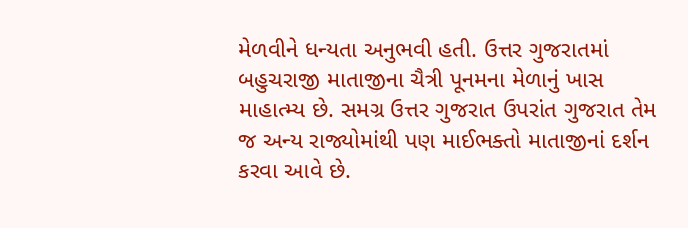મેળવીને ધન્યતા અનુભવી હતી. ઉત્તર ગુજરાતમાં બહુચરાજી માતાજીના ચૈત્રી પૂનમના મેળાનું ખાસ માહાત્મ્ય છે. સમગ્ર ઉત્તર ગુજરાત ઉપરાંત ગુજરાત તેમ જ અન્ય રાજ્યોમાંથી પણ માઈભક્તો માતાજીનાં દર્શન કરવા આવે છે.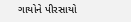ગાયોને પીરસાયો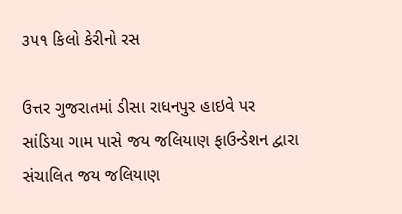૩૫૧ કિલો કેરીનો રસ

ઉત્તર ગુજરાતમાં ડીસા રાધનપુર હાઇવે પર સાંડિયા ગામ પાસે જય જલિયાણ ફાઉન્ડેશન દ્વારા સંચાલિત જય જલિયાણ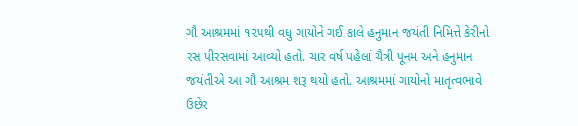ગૌ આશ્રમમાં ૧૨૫થી વધુ ગાયોને ગઈ કાલે હનુમાન જયંતી નિમિત્તે કેરીનો રસ પીરસવામાં આવ્યો હતો. ચાર વર્ષ પહેલાં ચૈત્રી પૂનમ અને હનુમાન જયંતીએ આ ગૌ આશ્રમ શરૂ થયો હતો. આશ્રમમાં ગાયોનો માતૃત્વભાવે ઉછેર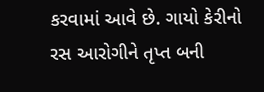કરવામાં આવે છે. ગાયો કેરીનો રસ આરોગીને તૃપ્ત બની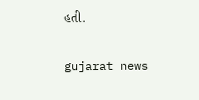હતી.

gujarat news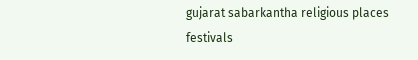gujarat sabarkantha religious places festivals